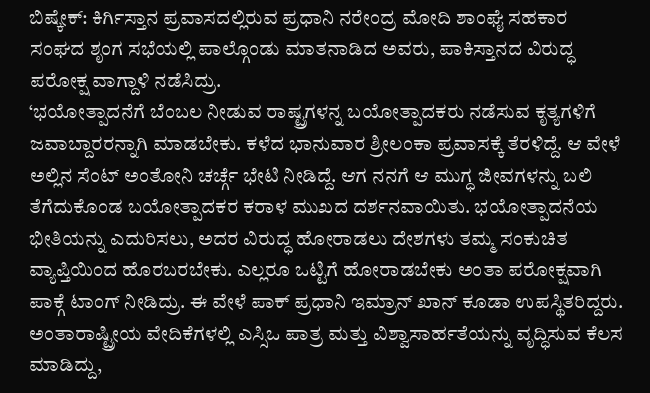ಬಿಷ್ಕೇಕ್: ಕಿರ್ಗಿಸ್ತಾನ ಪ್ರವಾಸದಲ್ಲಿರುವ ಪ್ರಧಾನಿ ನರೇಂದ್ರ ಮೋದಿ ಶಾಂಘೈ ಸಹಕಾರ ಸಂಘದ ಶೃಂಗ ಸಭೆಯಲ್ಲಿ ಪಾಲ್ಗೊಂಡು ಮಾತನಾಡಿದ ಅವರು, ಪಾಕಿಸ್ತಾನದ ವಿರುದ್ಧ ಪರೋಕ್ಷ ವಾಗ್ದಾಳಿ ನಡೆಸಿದ್ರು.
‘ಭಯೋತ್ಪಾದನೆಗೆ ಬೆಂಬಲ ನೀಡುವ ರಾಷ್ಟ್ರಗಳನ್ನ ಬಯೋತ್ಪಾದಕರು ನಡೆಸುವ ಕೃತ್ಯಗಳಿಗೆ ಜವಾಬ್ದಾರರನ್ನಾಗಿ ಮಾಡಬೇಕು. ಕಳೆದ ಭಾನುವಾರ ಶ್ರೀಲಂಕಾ ಪ್ರವಾಸಕ್ಕೆ ತೆರಳಿದ್ದೆ. ಆ ವೇಳೆ ಅಲ್ಲಿನ ಸೆಂಟ್ ಅಂತೋನಿ ಚರ್ಚ್ಗೆ ಭೇಟಿ ನೀಡಿದ್ದೆ. ಆಗ ನನಗೆ ಆ ಮುಗ್ಧ ಜೀವಗಳನ್ನು ಬಲಿ ತೆಗೆದುಕೊಂಡ ಬಯೋತ್ಪಾದಕರ ಕರಾಳ ಮುಖದ ದರ್ಶನವಾಯಿತು. ಭಯೋತ್ಪಾದನೆಯ ಭೀತಿಯನ್ನು ಎದುರಿಸಲು, ಅದರ ವಿರುದ್ಧ ಹೋರಾಡಲು ದೇಶಗಳು ತಮ್ಮ ಸಂಕುಚಿತ ವ್ಯಾಪ್ತಿಯಿಂದ ಹೊರಬರಬೇಕು. ಎಲ್ಲರೂ ಒಟ್ಟಿಗೆ ಹೋರಾಡಬೇಕು ಅಂತಾ ಪರೋಕ್ಷವಾಗಿ ಪಾಕ್ಗೆ ಟಾಂಗ್ ನೀಡಿದ್ರು. ಈ ವೇಳೆ ಪಾಕ್ ಪ್ರಧಾನಿ ಇಮ್ರಾನ್ ಖಾನ್ ಕೂಡಾ ಉಪಸ್ಥಿತರಿದ್ದರು. ಅಂತಾರಾಷ್ಟ್ರೀಯ ವೇದಿಕೆಗಳಲ್ಲಿ ಎಸ್ಸಿಒ ಪಾತ್ರ ಮತ್ತು ವಿಶ್ವಾಸಾರ್ಹತೆಯನ್ನು ವೃದ್ಧಿಸುವ ಕೆಲಸ ಮಾಡಿದ್ದು,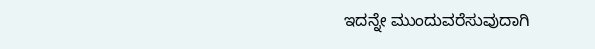ಇದನ್ನೇ ಮುಂದುವರೆಸುವುದಾಗಿ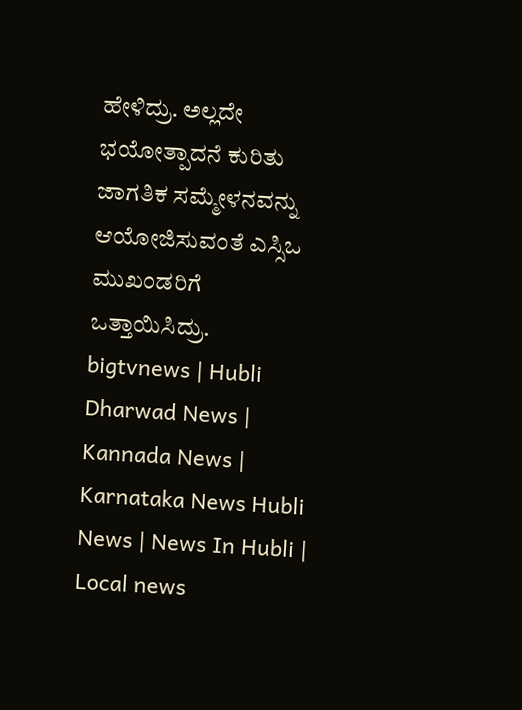ಹೇಳಿದ್ರು. ಅಲ್ಲದೇ ಭಯೋತ್ಪಾದನೆ ಕುರಿತು ಜಾಗತಿಕ ಸಮ್ಮೇಳನವನ್ನು ಆಯೋಜಿಸುವಂತೆ ಎಸ್ಸಿಒ ಮುಖಂಡರಿಗೆ ಒತ್ತಾಯಿಸಿದ್ರು.
bigtvnews | Hubli Dharwad News | Kannada News | Karnataka News Hubli News | News In Hubli | Local news